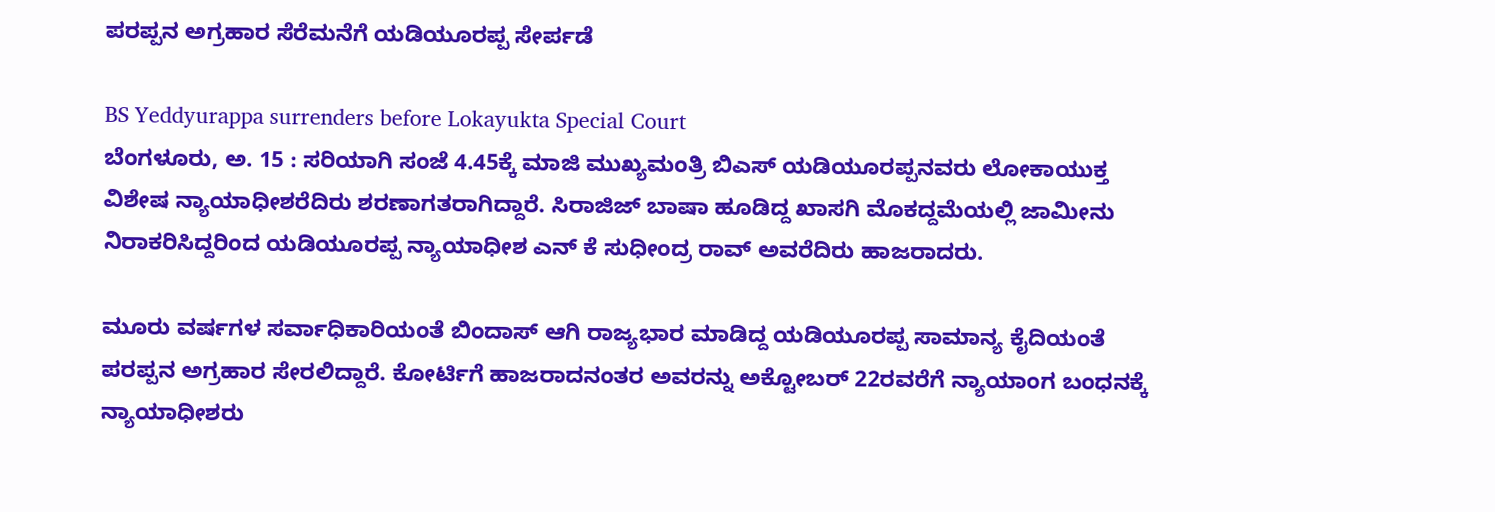ಪರಪ್ಪನ ಅಗ್ರಹಾರ ಸೆರೆಮನೆಗೆ ಯಡಿಯೂರಪ್ಪ ಸೇರ್ಪಡೆ

BS Yeddyurappa surrenders before Lokayukta Special Court
ಬೆಂಗಳೂರು, ಅ. 15 : ಸರಿಯಾಗಿ ಸಂಜೆ 4.45ಕ್ಕೆ ಮಾಜಿ ಮುಖ್ಯಮಂತ್ರಿ ಬಿಎಸ್ ಯಡಿಯೂರಪ್ಪನವರು ಲೋಕಾಯುಕ್ತ ವಿಶೇಷ ನ್ಯಾಯಾಧೀಶರೆದಿರು ಶರಣಾಗತರಾಗಿದ್ದಾರೆ. ಸಿರಾಜಿಜ್ ಬಾಷಾ ಹೂಡಿದ್ದ ಖಾಸಗಿ ಮೊಕದ್ದಮೆಯಲ್ಲಿ ಜಾಮೀನು ನಿರಾಕರಿಸಿದ್ದರಿಂದ ಯಡಿಯೂರಪ್ಪ ನ್ಯಾಯಾಧೀಶ ಎನ್ ಕೆ ಸುಧೀಂದ್ರ ರಾವ್ ಅವರೆದಿರು ಹಾಜರಾದರು.

ಮೂರು ವರ್ಷಗಳ ಸರ್ವಾಧಿಕಾರಿಯಂತೆ ಬಿಂದಾಸ್ ಆಗಿ ರಾಜ್ಯಭಾರ ಮಾಡಿದ್ದ ಯಡಿಯೂರಪ್ಪ ಸಾಮಾನ್ಯ ಕೈದಿಯಂತೆ ಪರಪ್ಪನ ಅಗ್ರಹಾರ ಸೇರಲಿದ್ದಾರೆ. ಕೋರ್ಟಿಗೆ ಹಾಜರಾದನಂತರ ಅವರನ್ನು ಅಕ್ಟೋಬರ್ 22ರವರೆಗೆ ನ್ಯಾಯಾಂಗ ಬಂಧನಕ್ಕೆ ನ್ಯಾಯಾಧೀಶರು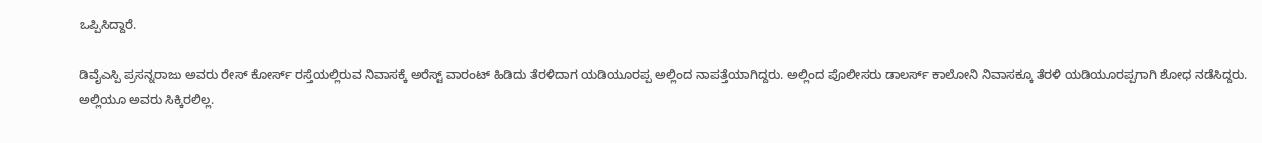ಒಪ್ಪಿಸಿದ್ದಾರೆ.

ಡಿವೈಎಸ್ಪಿ ಪ್ರಸನ್ನರಾಜು ಅವರು ರೇಸ್ ಕೋರ್ಸ್ ರಸ್ತೆಯಲ್ಲಿರುವ ನಿವಾಸಕ್ಕೆ ಅರೆಸ್ಟ್ ವಾರಂಟ್ ಹಿಡಿದು ತೆರಳಿದಾಗ ಯಡಿಯೂರಪ್ಪ ಅಲ್ಲಿಂದ ನಾಪತ್ತೆಯಾಗಿದ್ದರು. ಅಲ್ಲಿಂದ ಪೊಲೀಸರು ಡಾಲರ್ಸ್ ಕಾಲೋನಿ ನಿವಾಸಕ್ಕೂ ತೆರಳಿ ಯಡಿಯೂರಪ್ಪಗಾಗಿ ಶೋಧ ನಡೆಸಿದ್ದರು. ಅಲ್ಲಿಯೂ ಅವರು ಸಿಕ್ಕಿರಲಿಲ್ಲ.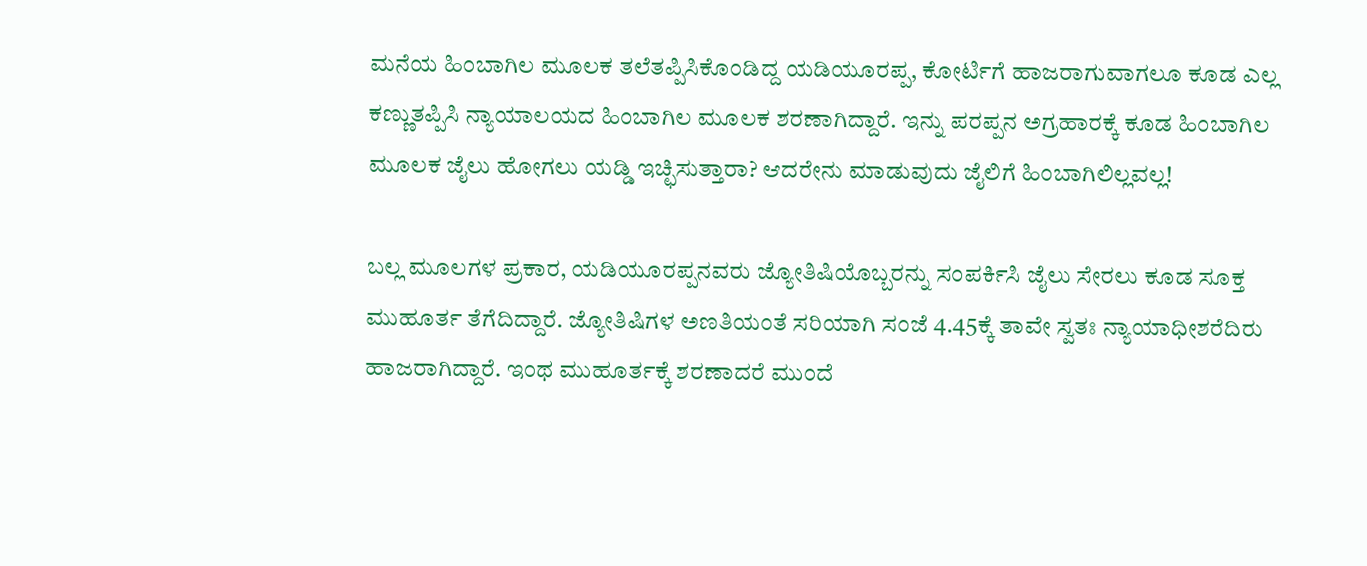ಮನೆಯ ಹಿಂಬಾಗಿಲ ಮೂಲಕ ತಲೆತಪ್ಪಿಸಿಕೊಂಡಿದ್ದ ಯಡಿಯೂರಪ್ಪ, ಕೋರ್ಟಿಗೆ ಹಾಜರಾಗುವಾಗಲೂ ಕೂಡ ಎಲ್ಲ ಕಣ್ಣುತಪ್ಪಿಸಿ ನ್ಯಾಯಾಲಯದ ಹಿಂಬಾಗಿಲ ಮೂಲಕ ಶರಣಾಗಿದ್ದಾರೆ. ಇನ್ನು ಪರಪ್ಪನ ಅಗ್ರಹಾರಕ್ಕೆ ಕೂಡ ಹಿಂಬಾಗಿಲ ಮೂಲಕ ಜೈಲು ಹೋಗಲು ಯಡ್ಡಿ ಇಚ್ಛಿಸುತ್ತಾರಾ? ಆದರೇನು ಮಾಡುವುದು ಜೈಲಿಗೆ ಹಿಂಬಾಗಿಲಿಲ್ಲವಲ್ಲ!

ಬಲ್ಲ ಮೂಲಗಳ ಪ್ರಕಾರ, ಯಡಿಯೂರಪ್ಪನವರು ಜ್ಯೋತಿಷಿಯೊಬ್ಬರನ್ನು ಸಂಪರ್ಕಿಸಿ ಜೈಲು ಸೇರಲು ಕೂಡ ಸೂಕ್ತ ಮುಹೂರ್ತ ತೆಗೆದಿದ್ದಾರೆ. ಜ್ಯೋತಿಷಿಗಳ ಅಣತಿಯಂತೆ ಸರಿಯಾಗಿ ಸಂಜೆ 4.45ಕ್ಕೆ ತಾವೇ ಸ್ವತಃ ನ್ಯಾಯಾಧೀಶರೆದಿರು ಹಾಜರಾಗಿದ್ದಾರೆ. ಇಂಥ ಮುಹೂರ್ತಕ್ಕೆ ಶರಣಾದರೆ ಮುಂದೆ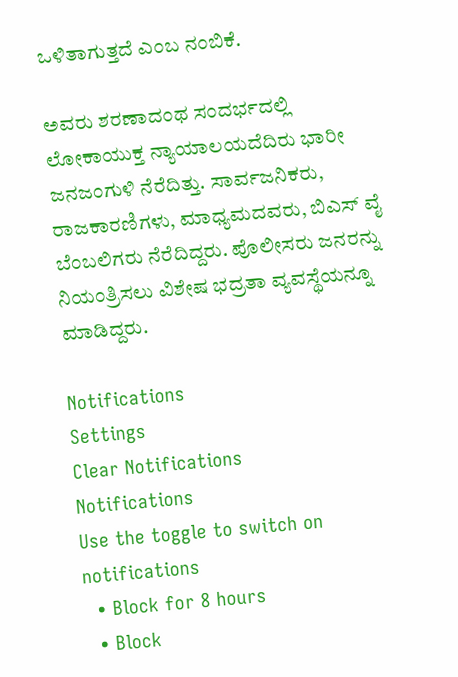ಒಳಿತಾಗುತ್ತದೆ ಎಂಬ ನಂಬಿಕೆ.

ಅವರು ಶರಣಾದಂಥ ಸಂದರ್ಭದಲ್ಲಿ ಲೋಕಾಯುಕ್ತ ನ್ಯಾಯಾಲಯದೆದಿರು ಭಾರೀ ಜನಜಂಗುಳಿ ನೆರೆದಿತ್ತು. ಸಾರ್ವಜನಿಕರು, ರಾಜಕಾರಣಿಗಳು, ಮಾಧ್ಯಮದವರು, ಬಿಎಸ್ ವೈ ಬೆಂಬಲಿಗರು ನೆರೆದಿದ್ದರು. ಪೊಲೀಸರು ಜನರನ್ನು ನಿಯಂತ್ರಿಸಲು ವಿಶೇಷ ಭದ್ರತಾ ವ್ಯವಸ್ಥೆಯನ್ನೂ ಮಾಡಿದ್ದರು.

Notifications
Settings
Clear Notifications
Notifications
Use the toggle to switch on notifications
  • Block for 8 hours
  • Block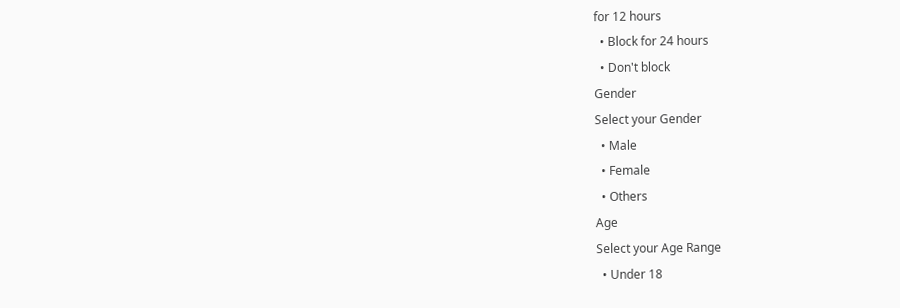for 12 hours
  • Block for 24 hours
  • Don't block
Gender
Select your Gender
  • Male
  • Female
  • Others
Age
Select your Age Range
  • Under 18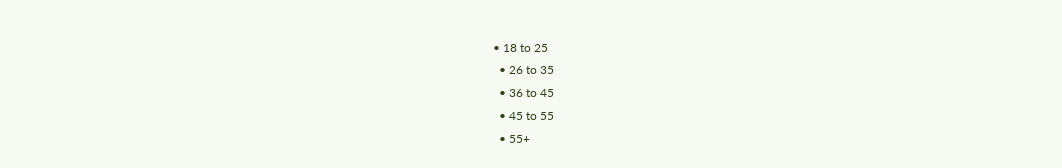• 18 to 25
  • 26 to 35
  • 36 to 45
  • 45 to 55
  • 55+